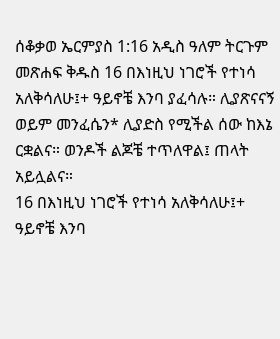ሰቆቃወ ኤርምያስ 1:16 አዲስ ዓለም ትርጉም መጽሐፍ ቅዱስ 16 በእነዚህ ነገሮች የተነሳ አለቅሳለሁ፤+ ዓይኖቼ እንባ ያፈሳሉ። ሊያጽናናኝ ወይም መንፈሴን* ሊያድስ የሚችል ሰው ከእኔ ርቋልና። ወንዶች ልጆቼ ተጥለዋል፤ ጠላት አይሏልና።
16 በእነዚህ ነገሮች የተነሳ አለቅሳለሁ፤+ ዓይኖቼ እንባ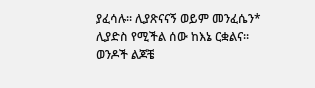ያፈሳሉ። ሊያጽናናኝ ወይም መንፈሴን* ሊያድስ የሚችል ሰው ከእኔ ርቋልና። ወንዶች ልጆቼ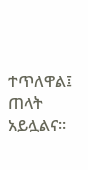ተጥለዋል፤ ጠላት አይሏልና።